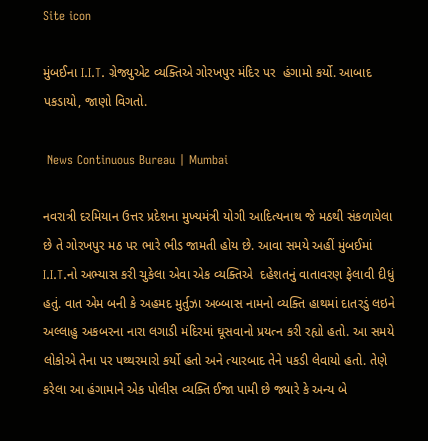Site icon

મુંબઈના I.I.T. ગ્રેજ્યુએટ વ્યક્તિએ ગોરખપુર મંદિર પર  હંગામો કર્યો. આબાદ પકડાયો, જાણો વિગતો.

 News Continuous Bureau | Mumbai

નવરાત્રી દરમિયાન ઉત્તર પ્રદેશના મુખ્યમંત્રી યોગી આદિત્યનાથ જે મઠથી સંકળાયેલા છે તે ગોરખપુર મઠ પર ભારે ભીડ જામતી હોય છે. આવા સમયે અહીં મુંબઈમાં  I.I.T.નો અભ્યાસ કરી ચુકેલા એવા એક વ્યક્તિએ  દહેશતનું વાતાવરણ ફેલાવી દીધું હતું. વાત એમ બની કે અહમદ મુર્તુઝા અબ્બાસ નામનો વ્યક્તિ હાથમાં દાતરડું લઇને અલ્લાહુ અકબરના નારા લગાડી મંદિરમાં ઘૂસવાનો પ્રયત્ન કરી રહ્યો હતો. આ સમયે લોકોએ તેના પર પથ્થરમારો કર્યો હતો અને ત્યારબાદ તેને પકડી લેવાયો હતો. તેણે કરેલા આ હંગામાને એક પોલીસ વ્યક્તિ ઈજા પામી છે જ્યારે કે અન્ય બે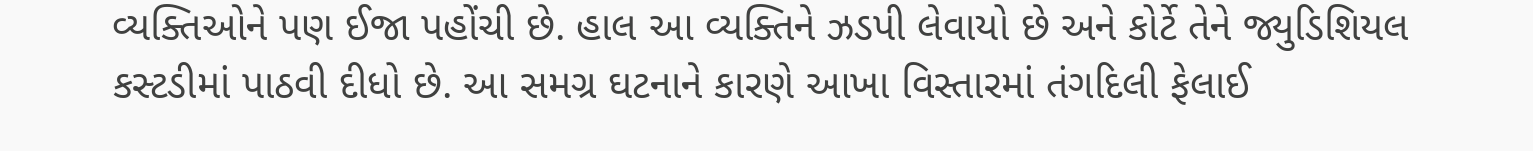વ્યક્તિઓને પણ ઈજા પહોંચી છે. હાલ આ વ્યક્તિને ઝડપી લેવાયો છે અને કોર્ટે તેને જ્યુડિશિયલ કસ્ટડીમાં પાઠવી દીધો છે. આ સમગ્ર ઘટનાને કારણે આખા વિસ્તારમાં તંગદિલી ફેલાઈ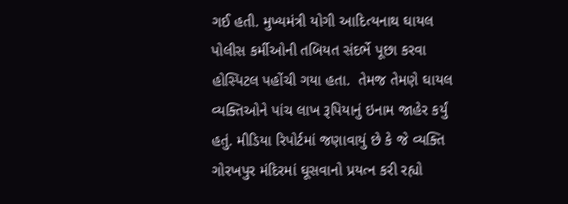ગઈ હતી. મુખ્યમંત્રી યોગી આદિત્યનાથ ઘાયલ પોલીસ કર્મીઓની તબિયત સંદર્ભે પૂછા કરવા હોસ્પિટલ પહોંચી ગયા હતા.  તેમજ તેમણે ઘાયલ વ્યક્તિઓને પાંચ લાખ રૂપિયાનું ઇનામ જાહેર કર્યું હતું. મીડિયા રિપોર્ટમાં જણાવાયું છે કે જે વ્યક્તિ ગોરખપુર મંદિરમાં ઘૂસવાનો પ્રયત્ન કરી રહ્યો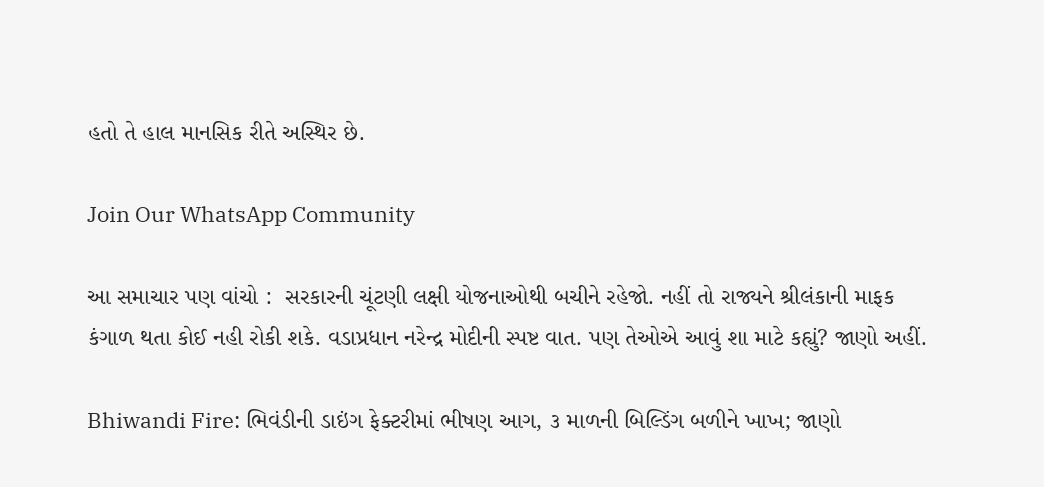હતો તે હાલ માનસિક રીતે અસ્થિર છે.

Join Our WhatsApp Community

આ સમાચાર પણ વાંચો :  સરકારની ચૂંટણી લક્ષી યોજનાઓથી બચીને રહેજો. નહીં તો રાજ્યને શ્રીલંકાની માફક કંગાળ થતા કોઈ નહી રોકી શકે. વડાપ્રધાન નરેન્દ્ર મોદીની સ્પષ્ટ વાત. પણ તેઓએ આવું શા માટે કહ્યું? જાણો અહીં.

Bhiwandi Fire: ભિવંડીની ડાઇંગ ફેક્ટરીમાં ભીષણ આગ, ૩ માળની બિલ્ડિંગ બળીને ખાખ; જાણો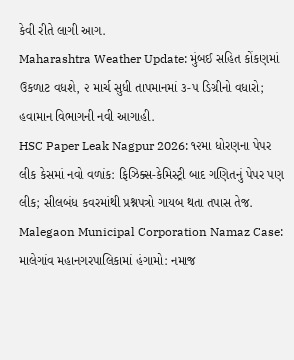કેવી રીતે લાગી આગ.
Maharashtra Weather Update: મુંબઈ સહિત કોંકણમાં ઉકળાટ વધશે, ૨ માર્ચ સુધી તાપમાનમાં ૩-૫ ડિગ્રીનો વધારો; હવામાન વિભાગની નવી આગાહી.
HSC Paper Leak Nagpur 2026: ૧૨મા ધોરણના પેપર લીક કેસમાં નવો વળાંક: ફિઝિક્સ-કેમિસ્ટ્રી બાદ ગણિતનું પેપર પણ લીક; સીલબંધ કવરમાંથી પ્રશ્નપત્રો ગાયબ થતા તપાસ તેજ.
Malegaon Municipal Corporation Namaz Case: માલેગાંવ મહાનગરપાલિકામાં હંગામો: નમાજ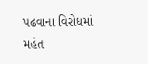પઢવાના વિરોધમાં મહંત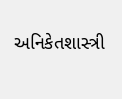અનિકેતશાસ્ત્રી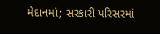મેદાનમાં; સરકારી પરિસરમાં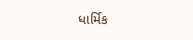ધાર્મિક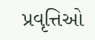પ્રવૃત્તિઓ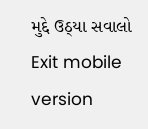મુદ્દે ઉઠ્યા સવાલો
Exit mobile version